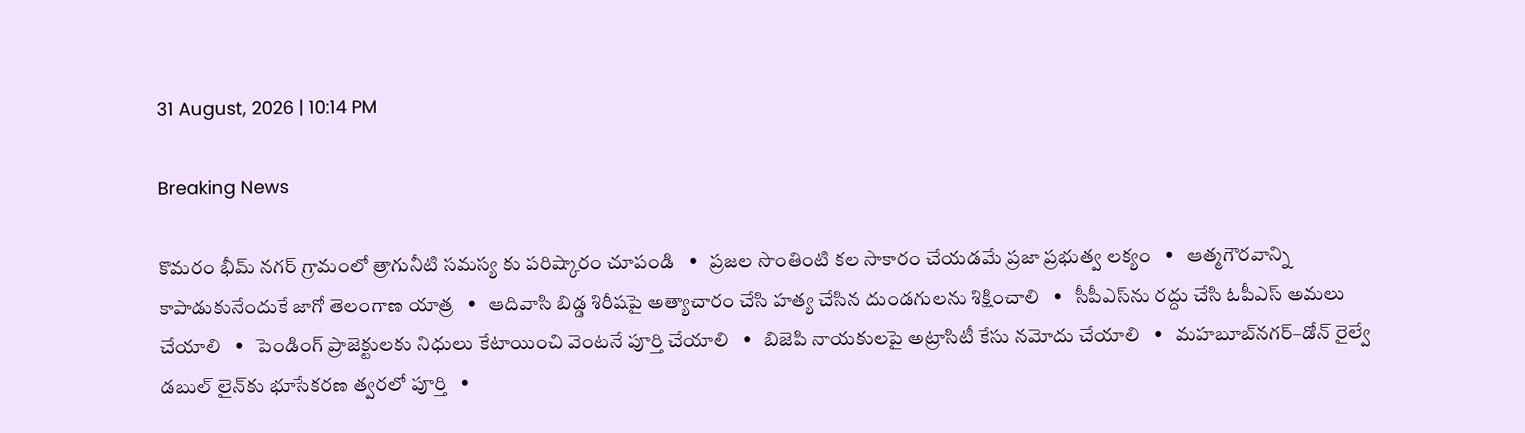31 August, 2026 | 10:14 PM

Breaking News

కొమరం భీమ్ నగర్ గ్రామంలో త్రాగునీటి సమస్య కు పరిష్కారం చూపండి   •   ప్రజల సొంతింటి కల సాకారం చేయడమే ప్రజా ప్రభుత్వ లక్యం   •   ఆత్మగౌరవాన్ని కాపాడుకునేందుకే జాగో తెలంగాణ యాత్ర   •   ఆదివాసి బిడ్డ శిరీషపై అత్యాచారం చేసి హత్య చేసిన దుండగులను శిక్షించాలి   •   సీపీఎస్‌ను రద్దు చేసి ఓపీఎస్ అమలు చేయాలి   •   పెండింగ్ ప్రాజెక్టులకు నిధులు కేటాయించి వెంటనే పూర్తి చేయాలి   •   బిజెపి నాయకులపై అట్రాసిటీ కేసు నమోదు చేయాలి   •   మహబూబ్‌నగర్–డోన్ రైల్వే డబుల్ లైన్‌కు భూసేకరణ త్వరలో పూర్తి   •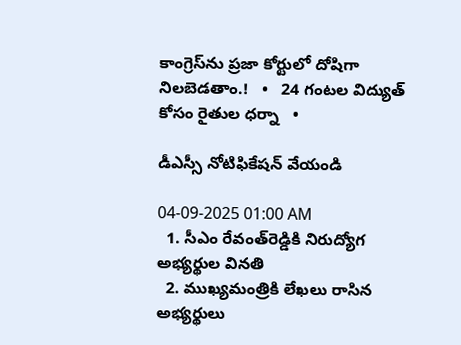కాంగ్రెస్‌ను ప్రజా కోర్టులో దోషిగా నిలబెడతాం.!   •   24 గంటల విద్యుత్‌ కోసం రైతుల ధర్నా   •

డీఎస్సీ నోటిఫికేషన్ వేయండి

04-09-2025 01:00 AM
  1. సీఎం రేవంత్‌రెడ్డికి నిరుద్యోగ అభ్యర్థుల వినతి
  2. ముఖ్యమంత్రికి లేఖలు రాసిన అభ్యర్థులు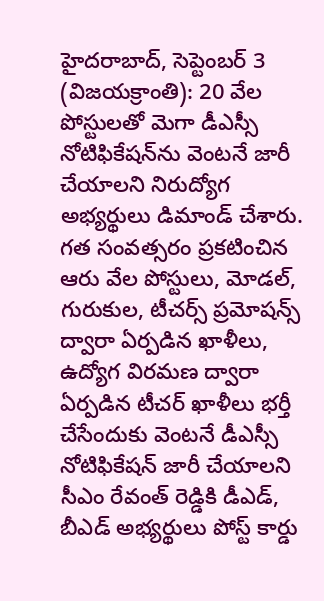హైదరాబాద్, సెప్టెంబర్ 3 (విజయక్రాంతి): 20 వేల పోస్టులతో మెగా డీఎస్సీ నోటిఫికేషన్‌ను వెంటనే జారీ చేయాలని నిరుద్యోగ అభ్యర్థులు డిమాండ్ చేశారు. గత సంవత్సరం ప్రకటించిన ఆరు వేల పోస్టులు, మోడల్, గురుకుల, టీచర్స్ ప్రమోషన్స్ ద్వారా ఏర్పడిన ఖాళీలు, ఉద్యోగ విరమణ ద్వారా ఏర్పడిన టీచర్ ఖాళీలు భర్తీ చేసేందుకు వెంటనే డీఎస్సీ నోటిఫికేషన్ జారీ చేయాలని సీఎం రేవంత్ రెడ్డికి డీఎడ్, బీఎడ్ అభ్యర్థులు పోస్ట్ కార్డు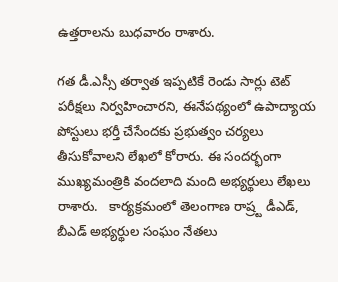ఉత్తరాలను బుధవారం రాశారు.

గత డీ.ఎస్సీ తర్వాత ఇప్పటికే రెండు సార్లు టెట్ పరీక్షలు నిర్వహించారని, ఈనేపథ్యంలో ఉపాద్యాయ పోస్టులు భర్తీ చేసేందకు ప్రభుత్వం చర్యలు తీసుకోవాలని లేఖలో కోరారు. ఈ సందర్భంగా ముఖ్యమంత్రికి వందలాది మంది అభ్యర్థులు లేఖలు రాశారు.   కార్యక్రమంలో తెలంగాణ రాష్ర్ట డీఎడ్, బీఎడ్ అభ్యర్థుల సంఘం నేతలు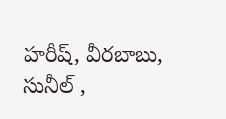హరీష్, వీరబాబు, సునీల్ ,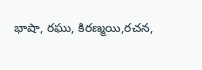భాషా, రఘు, కిరణ్మయి,రచన,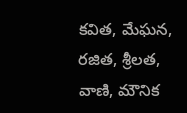కవిత, మేఘన, రజిత, శ్రీలత, వాణి, మౌనిక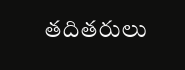తదితరులు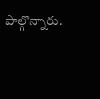పాల్గొన్నారు.